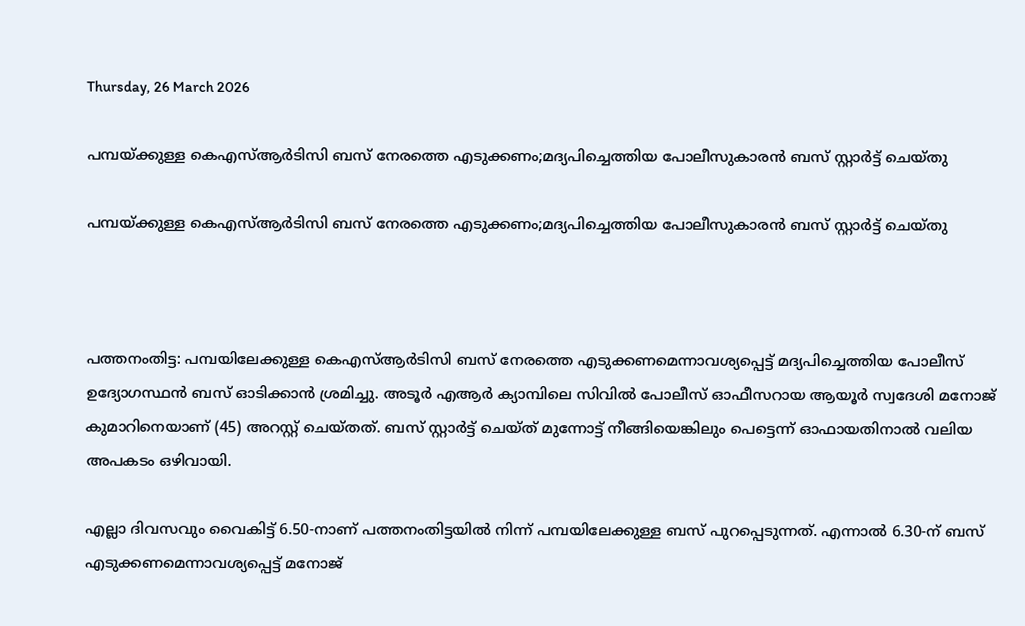Thursday, 26 March 2026

പമ്പയ്ക്കുള്ള കെഎസ്ആർടിസി ബസ് നേരത്തെ എടുക്കണം;മദ്യപിച്ചെത്തിയ പോലീസുകാരൻ ബസ് സ്റ്റാർട്ട് ചെയ്തു

പമ്പയ്ക്കുള്ള കെഎസ്ആർടിസി ബസ് നേരത്തെ എടുക്കണം;മദ്യപിച്ചെത്തിയ പോലീസുകാരൻ ബസ് സ്റ്റാർട്ട് ചെയ്തു



പത്തനംതിട്ട: പമ്പയിലേക്കുള്ള കെഎസ്ആർടിസി ബസ് നേരത്തെ എടുക്കണമെന്നാവശ്യപ്പെട്ട് മദ്യപിച്ചെത്തിയ പോലീസ് ഉദ്യോഗസ്ഥൻ ബസ് ഓടിക്കാൻ ശ്രമിച്ചു. അടൂർ എആർ ക്യാമ്പിലെ സിവിൽ പോലീസ് ഓഫീസറായ ആയൂർ സ്വദേശി മനോജ് കുമാറിനെയാണ് (45) അറസ്റ്റ് ചെയ്തത്. ബസ് സ്റ്റാർട്ട് ചെയ്ത് മുന്നോട്ട് നീങ്ങിയെങ്കിലും പെട്ടെന്ന് ഓഫായതിനാൽ വലിയ അപകടം ഒഴിവായി.

എല്ലാ ദിവസവും വൈകിട്ട് 6.50-നാണ് പത്തനംതിട്ടയിൽ നിന്ന് പമ്പയിലേക്കുള്ള ബസ് പുറപ്പെടുന്നത്. എന്നാൽ 6.30-ന് ബസ് എടുക്കണമെന്നാവശ്യപ്പെട്ട് മനോജ്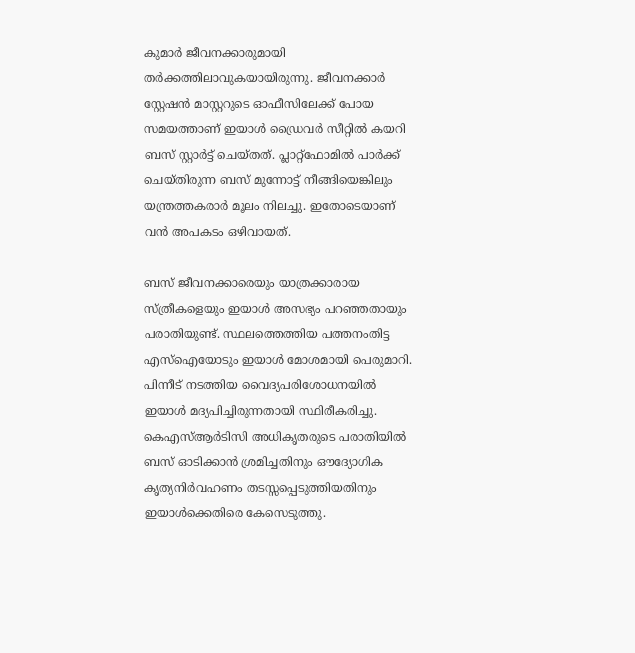കുമാർ ജീവനക്കാരുമായി തർക്കത്തിലാവുകയായിരുന്നു. ജീവനക്കാർ സ്റ്റേഷൻ മാസ്റ്ററുടെ ഓഫീസിലേക്ക് പോയ സമയത്താണ് ഇയാൾ ഡ്രൈവർ സീറ്റിൽ കയറി ബസ് സ്റ്റാർട്ട് ചെയ്തത്. പ്ലാറ്റ്‌ഫോമിൽ പാർക്ക് ചെയ്തിരുന്ന ബസ് മുന്നോട്ട് നീങ്ങിയെങ്കിലും യന്ത്രത്തകരാർ മൂലം നിലച്ചു. ഇതോടെയാണ് വൻ അപകടം ഒഴിവായത്.

ബസ് ജീവനക്കാരെയും യാത്രക്കാരായ സ്ത്രീകളെയും ഇയാൾ അസഭ്യം പറഞ്ഞതായും പരാതിയുണ്ട്. സ്ഥലത്തെത്തിയ പത്തനംതിട്ട എസ്ഐയോടും ഇയാൾ മോശമായി പെരുമാറി. പിന്നീട് നടത്തിയ വൈദ്യപരിശോധനയിൽ ഇയാൾ മദ്യപിച്ചിരുന്നതായി സ്ഥിരീകരിച്ചു. കെഎസ്ആർടിസി അധികൃതരുടെ പരാതിയിൽ ബസ് ഓടിക്കാൻ ശ്രമിച്ചതിനും ഔദ്യോഗിക കൃത്യനിർവഹണം തടസ്സപ്പെടുത്തിയതിനും ഇയാൾക്കെതിരെ കേസെടുത്തു.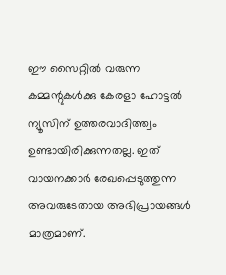ഈ സൈറ്റിൽ വരുന്ന കമ്മന്റുകൾക്കു കേരളാ ഹോട്ടൽ ന്യൂസിന് ഉത്തരവാദിത്ത്വം ഉണ്ടായിരിക്കുന്നതല്ല. ഇത് വായനക്കാർ രേഖപ്പെടുത്തുന്ന അവരുടേതായ അഭിപ്രായങ്ങൾ മാത്രമാണ്.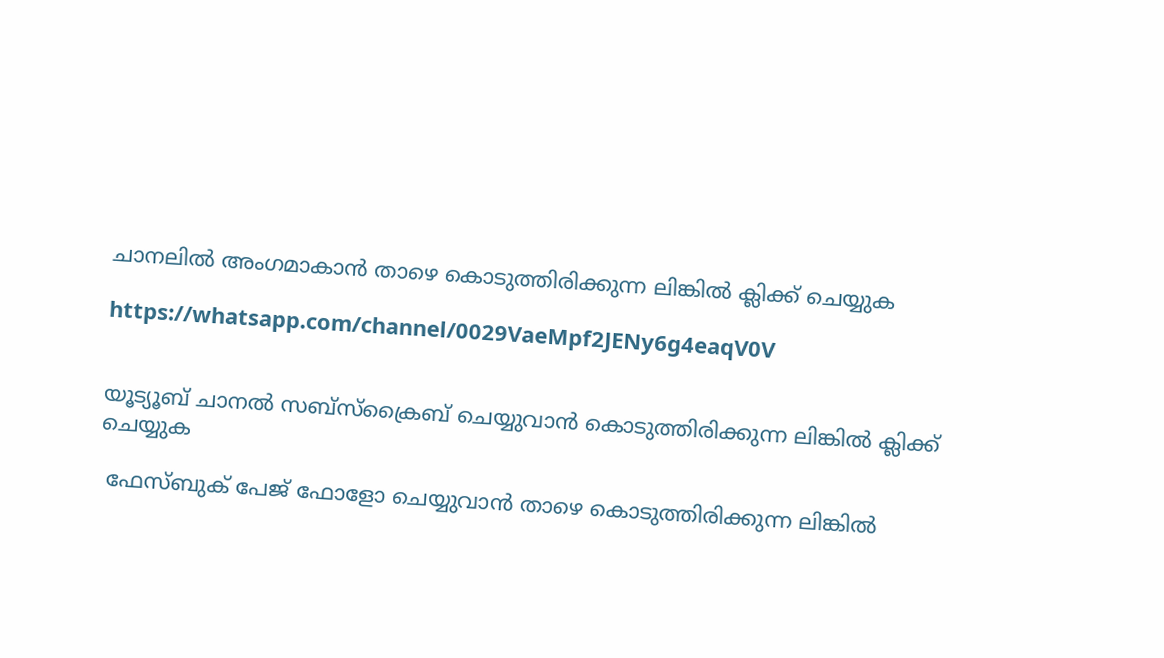ചാനലിൽ അംഗമാകാൻ താഴെ കൊടുത്തിരിക്കുന്ന ലിങ്കിൽ ക്ലിക്ക് ചെയ്യുക

https://whatsapp.com/channel/0029VaeMpf2JENy6g4eaqV0V


യൂട്യൂബ് ചാനൽ സബ്സ്ക്രൈബ് ചെയ്യുവാൻ കൊടുത്തിരിക്കുന്ന ലിങ്കിൽ ക്ലിക്ക് ചെയ്യുക

 ഫേസ്ബുക് പേജ് ഫോളോ ചെയ്യുവാൻ താഴെ കൊടുത്തിരിക്കുന്ന ലിങ്കിൽ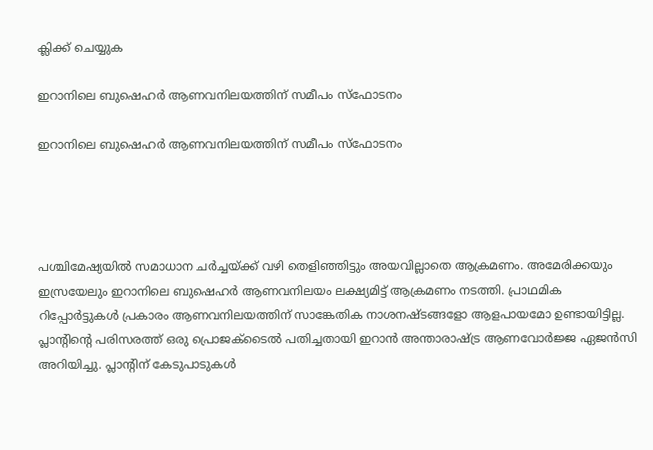ക്ലിക്ക് ചെയ്യുക

ഇറാനിലെ ബുഷെഹർ ആണവനിലയത്തിന് സമീപം സ്ഫോടനം

ഇറാനിലെ ബുഷെഹർ ആണവനിലയത്തിന് സമീപം സ്ഫോടനം




പശ്ചിമേഷ്യയിൽ സമാധാന ചർച്ചയ്ക്ക് വഴി തെളിഞ്ഞിട്ടും അയവില്ലാതെ ആക്രമണം. അമേരിക്കയും ഇസ്രയേലും ഇറാനിലെ ബുഷെഹർ ആണവനിലയം ലക്ഷ്യമിട്ട് ആക്രമണം നടത്തി. പ്രാഥമിക റിപ്പോർട്ടുകൾ പ്രകാരം ആണവനിലയത്തിന് സാങ്കേതിക നാശനഷ്ടങ്ങളോ ആളപായമോ ഉണ്ടായിട്ടില്ല. പ്ലാന്റിന്റെ പരിസരത്ത് ഒരു പ്രൊജക്‌ടൈൽ പതിച്ചതായി ഇറാൻ അന്താരാഷ്ട്ര ആണവോർജ്ജ ഏജൻസി അറിയിച്ചു. പ്ലാന്റിന് കേടുപാടുകൾ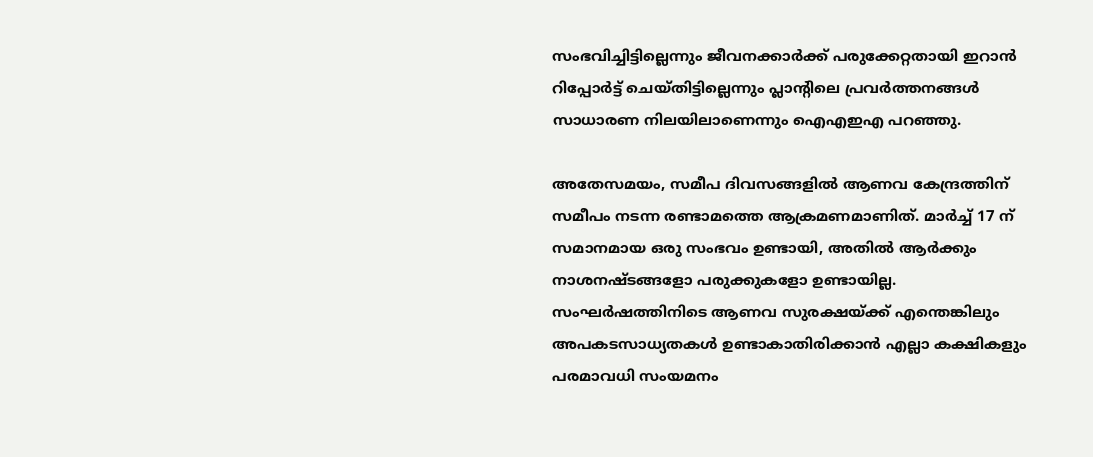സംഭവിച്ചിട്ടില്ലെന്നും ജീവനക്കാർക്ക് പരുക്കേറ്റതായി ഇറാൻ റിപ്പോർട്ട് ചെയ്തിട്ടില്ലെന്നും പ്ലാന്റിലെ പ്രവർത്തനങ്ങൾ സാധാരണ നിലയിലാണെന്നും ഐഎഇഎ പറഞ്ഞു.

അതേസമയം, സമീപ ദിവസങ്ങളിൽ ആണവ കേന്ദ്രത്തിന് സമീപം നടന്ന രണ്ടാമത്തെ ആക്രമണമാണിത്. മാർച്ച് 17 ന് സമാനമായ ഒരു സംഭവം ഉണ്ടായി, അതിൽ ആർക്കും നാശനഷ്ടങ്ങളോ പരുക്കുകളോ ഉണ്ടായില്ല. സംഘർഷത്തിനിടെ ആണവ സുരക്ഷയ്ക്ക് എന്തെങ്കിലും അപകടസാധ്യതകൾ ഉണ്ടാകാതിരിക്കാൻ എല്ലാ കക്ഷികളും പരമാവധി സംയമനം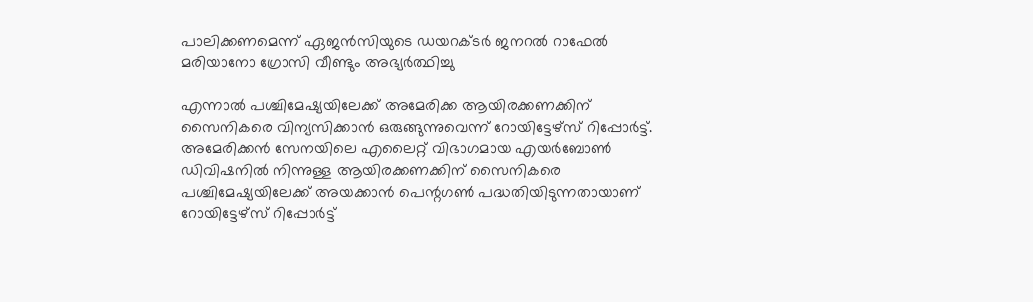പാലിക്കണമെന്ന് ഏജൻസിയുടെ ഡയറക്ടർ ജനറൽ റാഫേൽ മരിയാനോ ഗ്രോസി വീണ്ടും അഭ്യർത്ഥിച്ചു

എന്നാൽ പശ്ചിമേഷ്യയിലേക്ക് അമേരിക്ക ആയിരക്കണക്കിന് സൈനികരെ വിന്യസിക്കാൻ ഒരുങ്ങുന്നുവെന്ന് റോയിട്ടേഴ്സ് റിപ്പോർട്ട്. അമേരിക്കൻ സേനയിലെ എലൈറ്റ് വിഭാഗമായ എയർബോൺ ഡിവിഷനിൽ നിന്നുള്ള ആയിരക്കണക്കിന് സൈനികരെ പശ്ചിമേഷ്യയിലേക്ക് അയക്കാൻ പെന്റഗൺ പദ്ധതിയിടുന്നതായാണ് റോയിട്ടേഴ്സ് റിപ്പോർട്ട്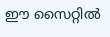ഈ സൈറ്റിൽ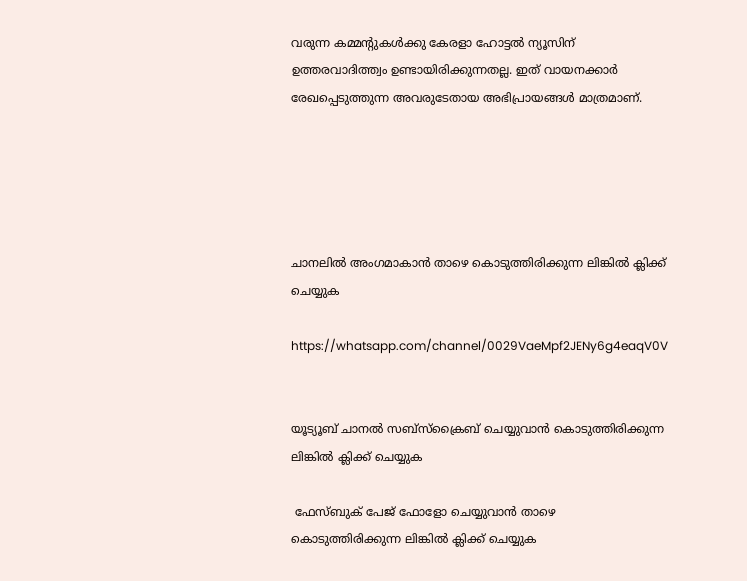വരുന്ന കമ്മന്റുകൾക്കു കേരളാ ഹോട്ടൽ ന്യൂസിന് ഉത്തരവാദിത്ത്വം ഉണ്ടായിരിക്കുന്നതല്ല. ഇത് വായനക്കാർ രേഖപ്പെടുത്തുന്ന അവരുടേതായ അഭിപ്രായങ്ങൾ മാത്രമാണ്.





ചാനലിൽ അംഗമാകാൻ താഴെ കൊടുത്തിരിക്കുന്ന ലിങ്കിൽ ക്ലിക്ക് ചെയ്യുക

https://whatsapp.com/channel/0029VaeMpf2JENy6g4eaqV0V


യൂട്യൂബ് ചാനൽ സബ്സ്ക്രൈബ് ചെയ്യുവാൻ കൊടുത്തിരിക്കുന്ന ലിങ്കിൽ ക്ലിക്ക് ചെയ്യുക

 ഫേസ്ബുക് പേജ് ഫോളോ ചെയ്യുവാൻ താഴെ കൊടുത്തിരിക്കുന്ന ലിങ്കിൽ ക്ലിക്ക് ചെയ്യുക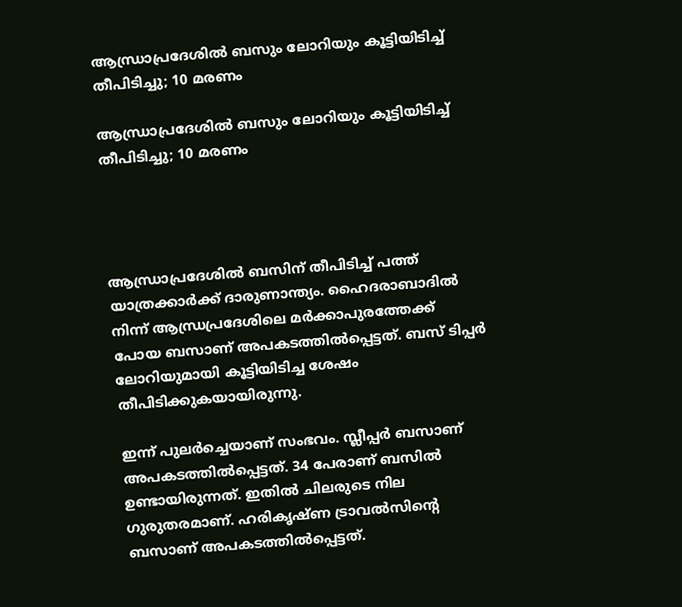ആന്ധ്രാപ്രദേശില്‍ ബസും ലോറിയും കൂട്ടിയിടിച്ച് തീപിടിച്ചു; 10 മരണം

ആന്ധ്രാപ്രദേശില്‍ ബസും ലോറിയും കൂട്ടിയിടിച്ച് തീപിടിച്ചു; 10 മരണം




ആന്ധ്രാപ്രദേശില്‍ ബസിന് തീപിടിച്ച് പത്ത് യാത്രക്കാര്‍ക്ക് ദാരുണാന്ത്യം. ഹൈദരാബാദില്‍ നിന്ന് ആന്ധ്രപ്രദേശിലെ മര്‍ക്കാപുരത്തേക്ക് പോയ ബസാണ് അപകടത്തില്‍പ്പെട്ടത്. ബസ് ടിപ്പര്‍ ലോറിയുമായി കൂട്ടിയിടിച്ച ശേഷം തീപിടിക്കുകയായിരുന്നു.

ഇന്ന് പുലര്‍ച്ചെയാണ് സംഭവം. സ്ലീപ്പര്‍ ബസാണ് അപകടത്തില്‍പ്പെട്ടത്. 34 പേരാണ് ബസില്‍ ഉണ്ടായിരുന്നത്. ഇതില്‍ ചിലരുടെ നില ഗുരുതരമാണ്. ഹരികൃഷ്ണ ട്രാവല്‍സിന്റെ ബസാണ് അപകടത്തില്‍പ്പെട്ടത്.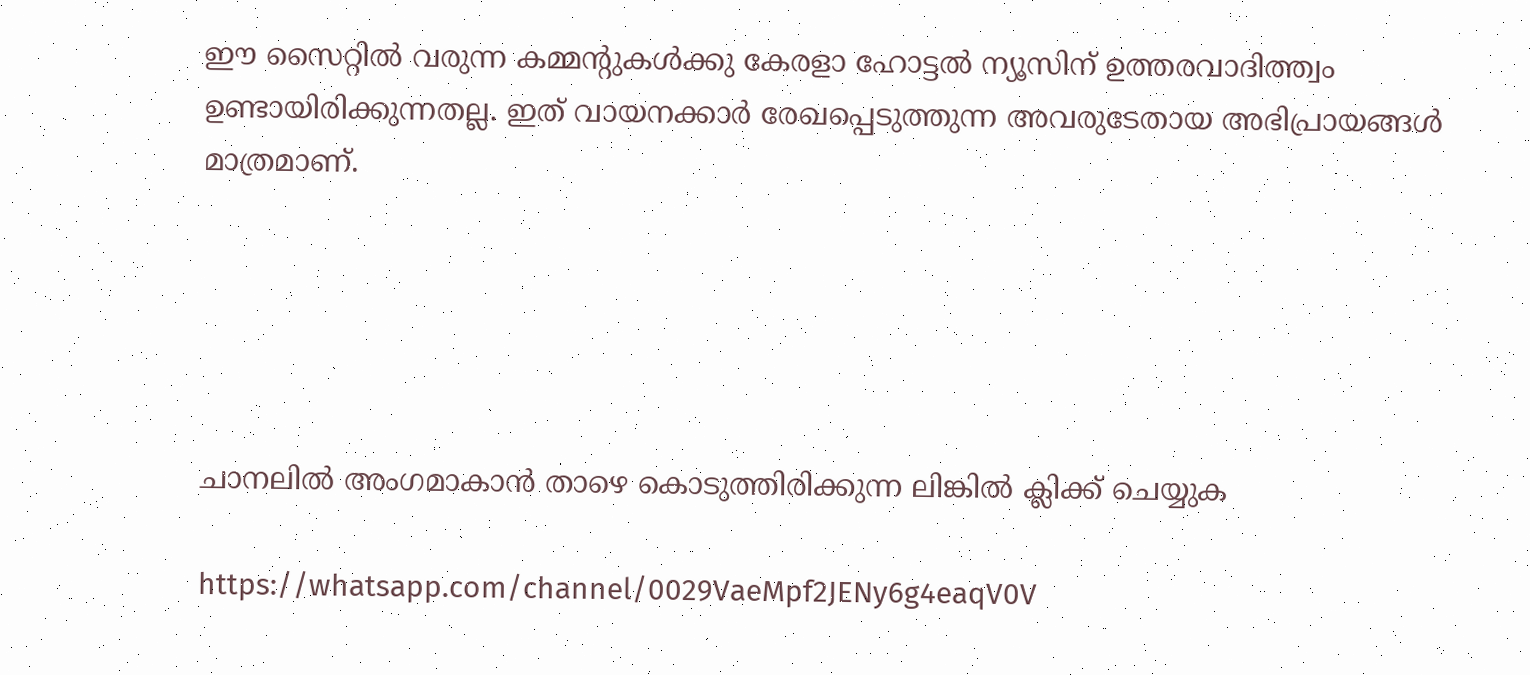ഈ സൈറ്റിൽ വരുന്ന കമ്മന്റുകൾക്കു കേരളാ ഹോട്ടൽ ന്യൂസിന് ഉത്തരവാദിത്ത്വം ഉണ്ടായിരിക്കുന്നതല്ല. ഇത് വായനക്കാർ രേഖപ്പെടുത്തുന്ന അവരുടേതായ അഭിപ്രായങ്ങൾ മാത്രമാണ്.





ചാനലിൽ അംഗമാകാൻ താഴെ കൊടുത്തിരിക്കുന്ന ലിങ്കിൽ ക്ലിക്ക് ചെയ്യുക

https://whatsapp.com/channel/0029VaeMpf2JENy6g4eaqV0V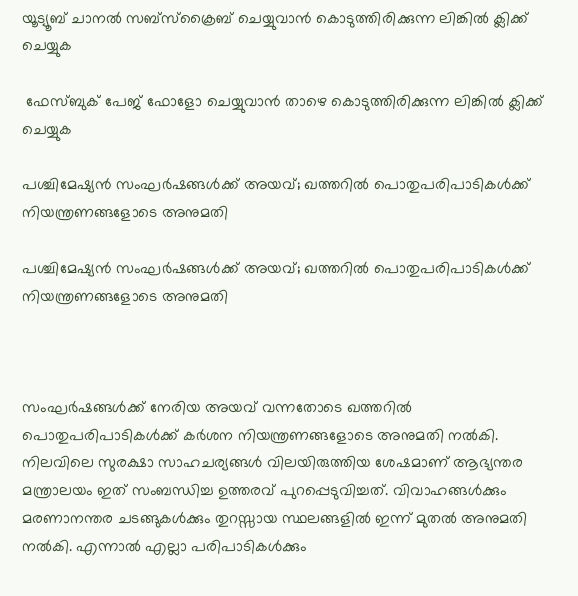യൂട്യൂബ് ചാനൽ സബ്സ്ക്രൈബ് ചെയ്യുവാൻ കൊടുത്തിരിക്കുന്ന ലിങ്കിൽ ക്ലിക്ക് ചെയ്യുക

 ഫേസ്ബുക് പേജ് ഫോളോ ചെയ്യുവാൻ താഴെ കൊടുത്തിരിക്കുന്ന ലിങ്കിൽ ക്ലിക്ക് ചെയ്യുക

പശ്ചിമേഷ്യൻ സംഘർഷങ്ങൾക്ക് അയവ്; ഖത്തറിൽ പൊതുപരിപാടികൾക്ക് നിയന്ത്രണങ്ങളോടെ അനുമതി

പശ്ചിമേഷ്യൻ സംഘർഷങ്ങൾക്ക് അയവ്; ഖത്തറിൽ പൊതുപരിപാടികൾക്ക് നിയന്ത്രണങ്ങളോടെ അനുമതി



സംഘര്‍ഷങ്ങള്‍ക്ക് നേരിയ അയവ് വന്നതോടെ ഖത്തറില്‍ പൊതുപരിപാടികള്‍ക്ക് കര്‍ശന നിയന്ത്രണങ്ങളോടെ അനുമതി നല്‍കി. നിലവിലെ സുരക്ഷാ സാഹചര്യങ്ങള്‍ വിലയിരുത്തിയ ശേഷമാണ് ആഭ്യന്തര മന്ത്രാലയം ഇത് സംബന്ധിച്ച ഉത്തരവ് പുറപ്പെടുവിച്ചത്. വിവാഹങ്ങള്‍ക്കും മരണാനന്തര ചടങ്ങുകള്‍ക്കും തുറസ്സായ സ്ഥലങ്ങളില്‍ ഇന്ന് മുതല്‍ അനുമതി നല്‍കി. എന്നാല്‍ എല്ലാ പരിപാടികള്‍ക്കും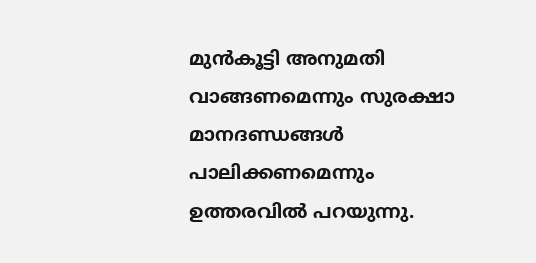മുന്‍കൂട്ടി അനുമതി വാങ്ങണമെന്നും സുരക്ഷാ മാനദണ്ഡങ്ങള്‍ പാലിക്കണമെന്നും ഉത്തരവില്‍ പറയുന്നു.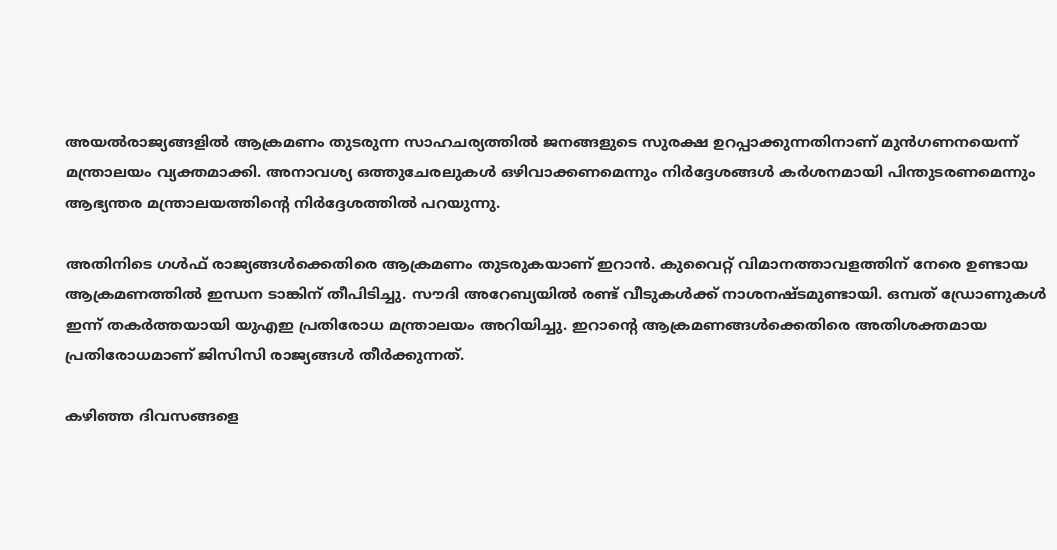അയല്‍രാജ്യങ്ങളില്‍ ആക്രമണം തുടരുന്ന സാഹചര്യത്തില്‍ ജനങ്ങളുടെ സുരക്ഷ ഉറപ്പാക്കുന്നതിനാണ് മുന്‍ഗണനയെന്ന് മന്ത്രാലയം വ്യക്തമാക്കി. അനാവശ്യ ഒത്തുചേരലുകള്‍ ഒഴിവാക്കണമെന്നും നിര്‍ദ്ദേശങ്ങള്‍ കര്‍ശനമായി പിന്തുടരണമെന്നും ആഭ്യന്തര മന്ത്രാലയത്തിന്റെ നിര്‍ദ്ദേശത്തില്‍ പറയുന്നു.

അതിനിടെ ഗള്‍ഫ് രാജ്യങ്ങള്‍ക്കെതിരെ ആക്രമണം തുടരുകയാണ് ഇറാന്‍. കുവൈറ്റ് വിമാനത്താവളത്തിന് നേരെ ഉണ്ടായ ആക്രമണത്തില്‍ ഇന്ധന ടാങ്കിന് തീപിടിച്ചു. സൗദി അറേബ്യയില്‍ രണ്ട് വീടുകള്‍ക്ക് നാശനഷ്ടമുണ്ടായി. ഒമ്പത് ഡ്രോണുകള്‍ ഇന്ന് തകര്‍ത്തയായി യുഎഇ പ്രതിരോധ മന്ത്രാലയം അറിയിച്ചു. ഇറാന്റെ ആക്രമണങ്ങള്‍ക്കെതിരെ അതിശക്തമായ പ്രതിരോധമാണ് ജിസിസി രാജ്യങ്ങള്‍ തീര്‍ക്കുന്നത്.

കഴിഞ്ഞ ദിവസങ്ങളെ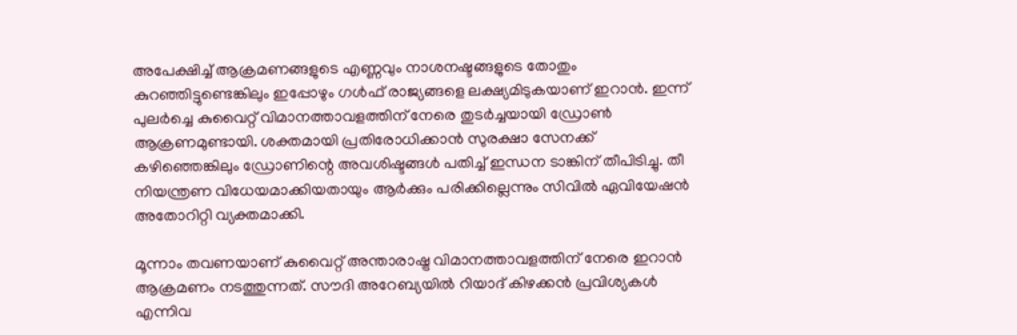അപേക്ഷിച്ച് ആക്രമണങ്ങളുടെ എണ്ണവും നാശനഷ്ടങ്ങളുടെ തോതും കുറഞ്ഞിട്ടുണ്ടെങ്കിലും ഇപ്പോഴും ഗള്‍ഫ് രാജ്യങ്ങളെ ലക്ഷ്യമിടുകയാണ് ഇറാന്‍. ഇന്ന് പുലര്‍ച്ചെ കുവൈറ്റ് വിമാനത്താവളത്തിന് നേരെ തുടര്‍ച്ചയായി ഡ്രോണ്‍ ആക്രണമുണ്ടായി. ശക്തമായി പ്രതിരോധിക്കാന്‍ സുരക്ഷാ സേനക്ക് കഴിഞ്ഞെങ്കിലും ഡ്രോണിന്റെ അവശിഷ്ടങ്ങള്‍ പതിച്ച് ഇന്ധന ടാങ്കിന് തീപിടിച്ചു. തീ നിയന്ത്രണ വിധേയമാക്കിയതായും ആര്‍ക്കും പരിക്കില്ലെന്നും സിവില്‍ ഏവിയേഷന്‍ അതോറിറ്റി വ്യക്തമാക്കി.

മൂന്നാം തവണയാണ് കുവൈറ്റ് അന്താരാഷ്ട്ര വിമാനത്താവളത്തിന് നേരെ ഇറാന്‍ ആക്രമണം നടത്തുന്നത്. സൗദി അറേബ്യയില്‍ റിയാദ് കിഴക്കന്‍ പ്രവിശ്യകള്‍ എന്നിവ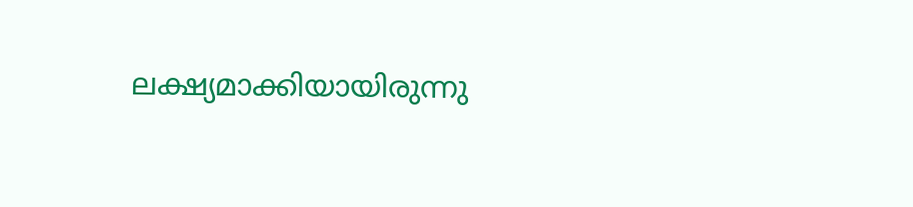ലക്ഷ്യമാക്കിയായിരുന്നു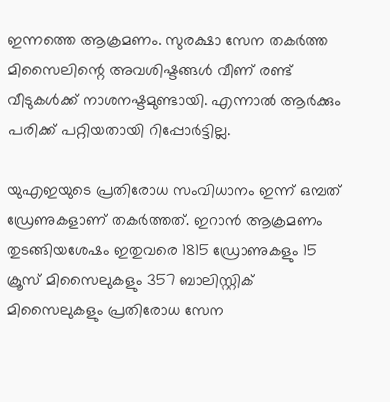ഇന്നത്തെ ആക്രമണം. സുരക്ഷാ സേന തകര്‍ത്ത മിസൈലിന്റെ അവശിഷ്ടങ്ങള്‍ വീണ് രണ്ട് വീടുകള്‍ക്ക് നാശനഷ്ടമുണ്ടായി. എന്നാല്‍ ആര്‍ക്കും പരിക്ക് പറ്റിയതായി റിപ്പോര്‍ട്ടില്ല.

യുഎഇയുടെ പ്രതിരോധ സംവിധാനം ഇന്ന് ഒമ്പത് ഡ്രേണുകളാണ് തകര്‍ത്തത്. ഇറാന്‍ ആക്രമണം തുടങ്ങിയശേഷം ഇതുവരെ 1815 ഡ്രോണുകളും 15 ക്രൂസ് മിസൈലുകളും 357 ബാലിസ്റ്റിക് മിസൈലുകളും പ്രതിരോധ സേന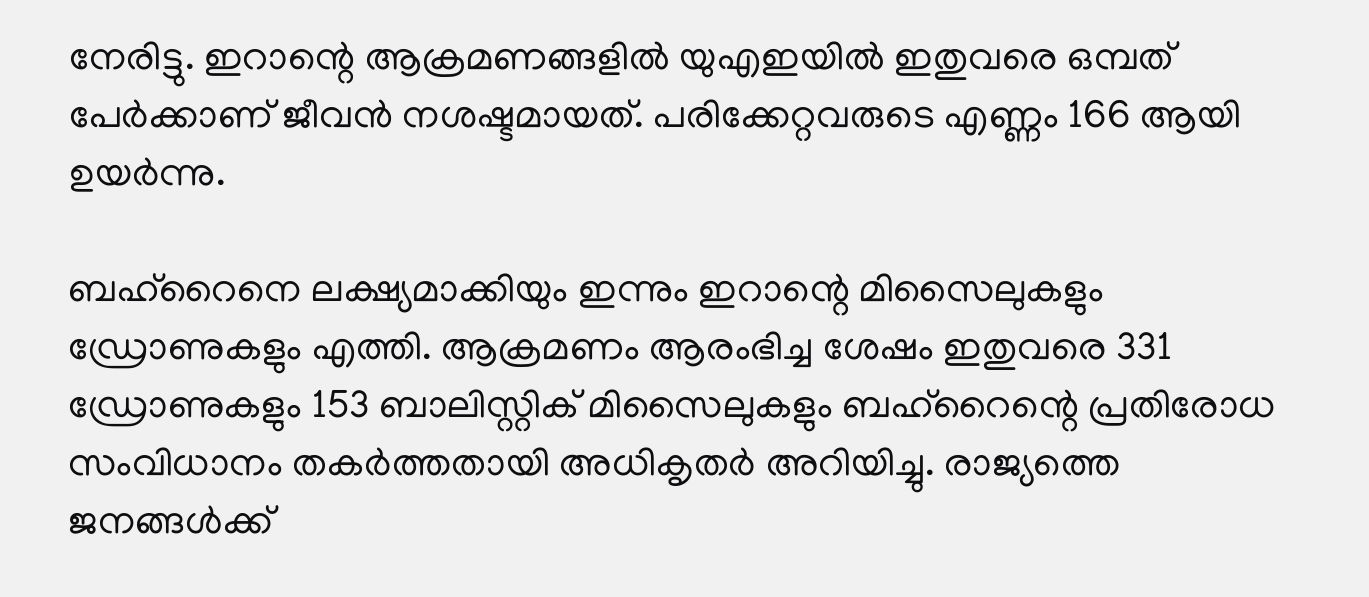നേരിട്ടു. ഇറാന്റെ ആക്രമണങ്ങളില്‍ യുഎഇയില്‍ ഇതുവരെ ഒമ്പത് പേര്‍ക്കാണ് ജീവന്‍ നശഷ്ടമായത്. പരിക്കേറ്റവരുടെ എണ്ണം 166 ആയി ഉയര്‍ന്നു.

ബഹ്‌റൈനെ ലക്ഷ്യമാക്കിയും ഇന്നും ഇറാന്റെ മിസൈലുകളും ഡ്രോണുകളും എത്തി. ആക്രമണം ആരംഭിച്ച ശേഷം ഇതുവരെ 331 ഡ്രോണുകളും 153 ബാലിസ്റ്റിക് മിസൈലുകളും ബഹ്‌റൈന്റെ പ്രതിരോധ സംവിധാനം തകര്‍ത്തതായി അധികൃതര്‍ അറിയിച്ചു. രാജ്യത്തെ ജനങ്ങള്‍ക്ക്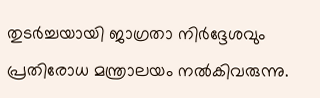തുടര്‍ച്ചയായി ജാഗ്രതാ നിര്‍ദ്ദേശവും പ്രതിരോധ മന്ത്രാലയം നല്‍കിവരുന്നു.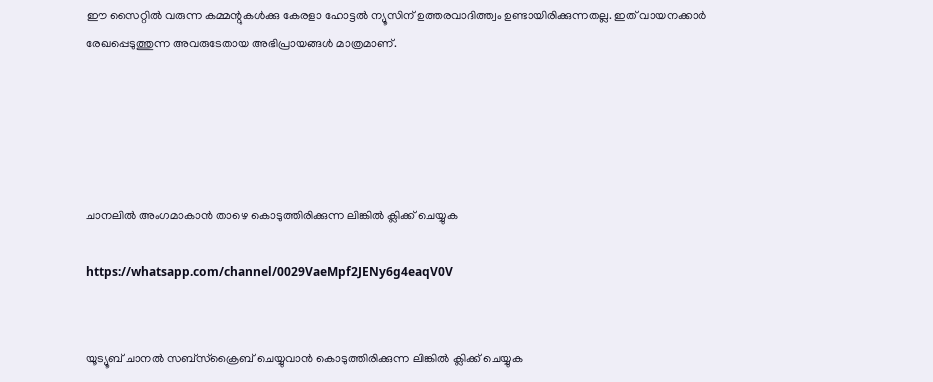ഈ സൈറ്റിൽ വരുന്ന കമ്മന്റുകൾക്കു കേരളാ ഹോട്ടൽ ന്യൂസിന് ഉത്തരവാദിത്ത്വം ഉണ്ടായിരിക്കുന്നതല്ല. ഇത് വായനക്കാർ രേഖപ്പെടുത്തുന്ന അവരുടേതായ അഭിപ്രായങ്ങൾ മാത്രമാണ്.





ചാനലിൽ അംഗമാകാൻ താഴെ കൊടുത്തിരിക്കുന്ന ലിങ്കിൽ ക്ലിക്ക് ചെയ്യുക

https://whatsapp.com/channel/0029VaeMpf2JENy6g4eaqV0V


യൂട്യൂബ് ചാനൽ സബ്സ്ക്രൈബ് ചെയ്യുവാൻ കൊടുത്തിരിക്കുന്ന ലിങ്കിൽ ക്ലിക്ക് ചെയ്യുക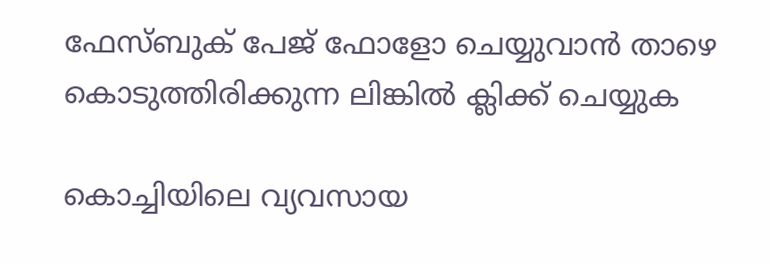ഫേസ്ബുക് പേജ് ഫോളോ ചെയ്യുവാൻ താഴെ കൊടുത്തിരിക്കുന്ന ലിങ്കിൽ ക്ലിക്ക് ചെയ്യുക

കൊച്ചിയിലെ വ്യവസായ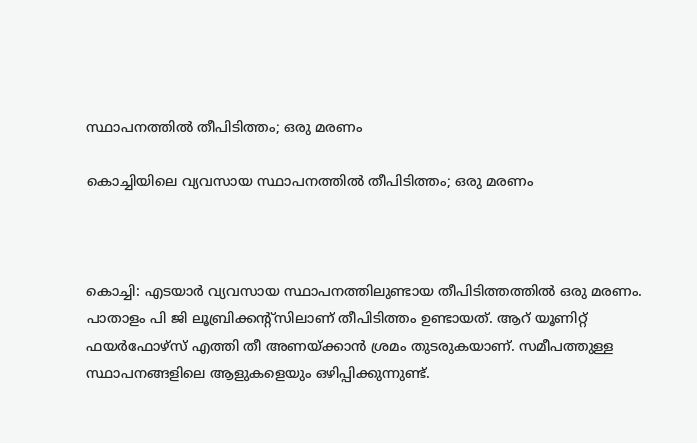സ്ഥാപനത്തില്‍ തീപിടിത്തം; ഒരു മരണം

കൊച്ചിയിലെ വ്യവസായ സ്ഥാപനത്തില്‍ തീപിടിത്തം; ഒരു മരണം



കൊച്ചി: എടയാര്‍ വ്യവസായ സ്ഥാപനത്തിലുണ്ടായ തീപിടിത്തത്തില്‍ ഒരു മരണം. പാതാളം പി ജി ലൂബ്രിക്കന്റ്സിലാണ് തീപിടിത്തം ഉണ്ടായത്. ആറ് യൂണിറ്റ് ഫയര്‍ഫോഴ്‌സ് എത്തി തീ അണയ്ക്കാന്‍ ശ്രമം തുടരുകയാണ്. സമീപത്തുള്ള സ്ഥാപനങ്ങളിലെ ആളുകളെയും ഒഴിപ്പിക്കുന്നുണ്ട്.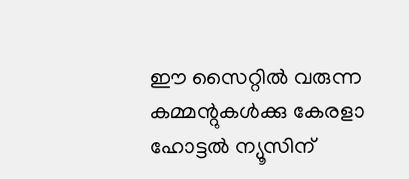ഈ സൈറ്റിൽ വരുന്ന കമ്മന്റുകൾക്കു കേരളാ ഹോട്ടൽ ന്യൂസിന്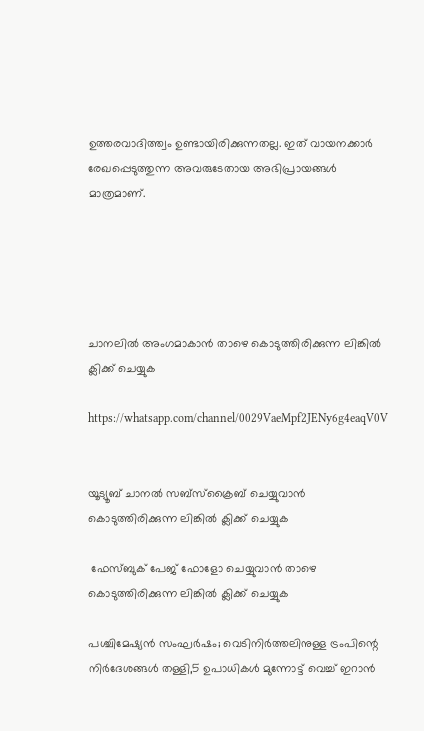ഉത്തരവാദിത്ത്വം ഉണ്ടായിരിക്കുന്നതല്ല. ഇത് വായനക്കാർ രേഖപ്പെടുത്തുന്ന അവരുടേതായ അഭിപ്രായങ്ങൾ മാത്രമാണ്.





ചാനലിൽ അംഗമാകാൻ താഴെ കൊടുത്തിരിക്കുന്ന ലിങ്കിൽ ക്ലിക്ക് ചെയ്യുക

https://whatsapp.com/channel/0029VaeMpf2JENy6g4eaqV0V


യൂട്യൂബ് ചാനൽ സബ്സ്ക്രൈബ് ചെയ്യുവാൻ കൊടുത്തിരിക്കുന്ന ലിങ്കിൽ ക്ലിക്ക് ചെയ്യുക

 ഫേസ്ബുക് പേജ് ഫോളോ ചെയ്യുവാൻ താഴെ കൊടുത്തിരിക്കുന്ന ലിങ്കിൽ ക്ലിക്ക് ചെയ്യുക

പശ്ചിമേഷ്യന്‍ സംഘര്‍ഷം; വെടിനിര്‍ത്തലിനുള്ള ട്രംപിന്റെ നിര്‍ദേശങ്ങള്‍ തള്ളി,5 ഉപാധികള്‍ മുന്നോട്ട് വെച്ച് ഇറാൻ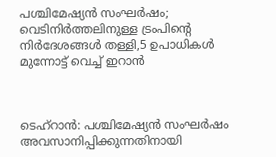പശ്ചിമേഷ്യന്‍ സംഘര്‍ഷം; വെടിനിര്‍ത്തലിനുള്ള ട്രംപിന്റെ നിര്‍ദേശങ്ങള്‍ തള്ളി,5 ഉപാധികള്‍ മുന്നോട്ട് വെച്ച് ഇറാൻ



ടെഹ്റാൻ: പശ്ചിമേഷ്യൻ സംഘർഷം അവസാനിപ്പിക്കുന്നതിനായി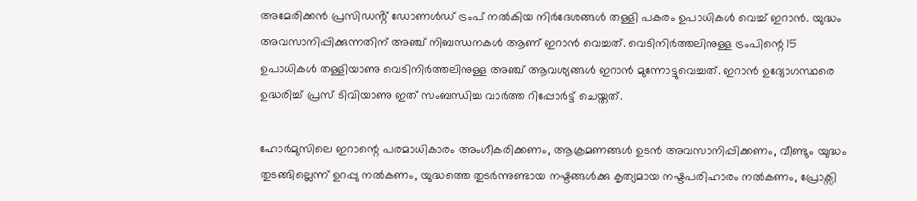അമേരിക്കൻ പ്രസിഡൻ്റ് ഡോണൾഡ് ട്രംപ് നൽകിയ നിർദേശങ്ങള്‍ തള്ളി പകരം ഉപാധികള്‍ വെച്ച് ഇറാൻ. യുദ്ധം അവസാനിപ്പിക്കുന്നതിന് അഞ്ച് നിബന്ധനകൾ ആണ് ഇറാൻ വെച്ചത്. വെടിനിർത്തലിനുള്ള ട്രംപിന്റെ 15 ഉപാധികള്‍ തള്ളിയാണു വെടിനിർത്തലിനുള്ള അഞ്ച് ആവശ്യങ്ങൾ ഇറാൻ മുന്നോട്ടുവെച്ചത്. ഇറാൻ ഉദ്യോഗസ്ഥരെ ഉദ്ധരിച്ച് പ്രസ് ടിവിയാണു ഇത് സംബന്ധിച്ച വാർത്ത റിപ്പോർട്ട് ചെയ്തത്.

ഹോർമുസിലെ ഇറാന്റെ പരമാധികാരം അംഗീകരിക്കണം, ആക്രമണങ്ങൾ ഉടൻ അവസാനിപ്പിക്കണം, വീണ്ടും യുദ്ധം തുടങ്ങില്ലെന്ന് ഉറപ്പു നൽകണം, യുദ്ധത്തെ തുടർന്നുണ്ടായ നഷ്ടങ്ങൾക്കു കൃത്യമായ നഷ്ടപരിഹാരം നൽകണം, പ്രോക്സി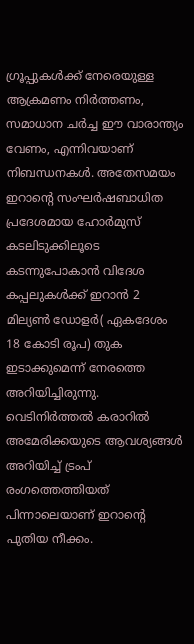ഗ്രൂപ്പുകള്‍ക്ക് നേരെയുള്ള ആക്രമണം നിർത്തണം, സമാധാന ചർച്ച ഈ വാരാന്ത്യം വേണം, എന്നിവയാണ് നിബന്ധനകൾ. അതേസമയം ഇറാൻ്റെ സംഘർഷബാധിത പ്രദേശമായ ഹോർമുസ് കടലിടുക്കിലൂടെ കടന്നുപോകാൻ വിദേശ കപ്പലുകൾക്ക് ഇറാൻ 2 മില്യൺ ഡോളർ( ഏകദേശം 18 കോടി രൂപ) തുക ഇടാക്കുമെന്ന് നേരത്തെ അറിയിച്ചിരുന്നു. വെടിനിർത്തൽ കരാറിൽ അമേരിക്കയുടെ ആവശ്യങ്ങൾ അറിയിച്ച് ട്രംപ് രംഗത്തെത്തിയത് പിന്നാലെയാണ് ഇറാൻ്റെ പുതിയ നീക്കം.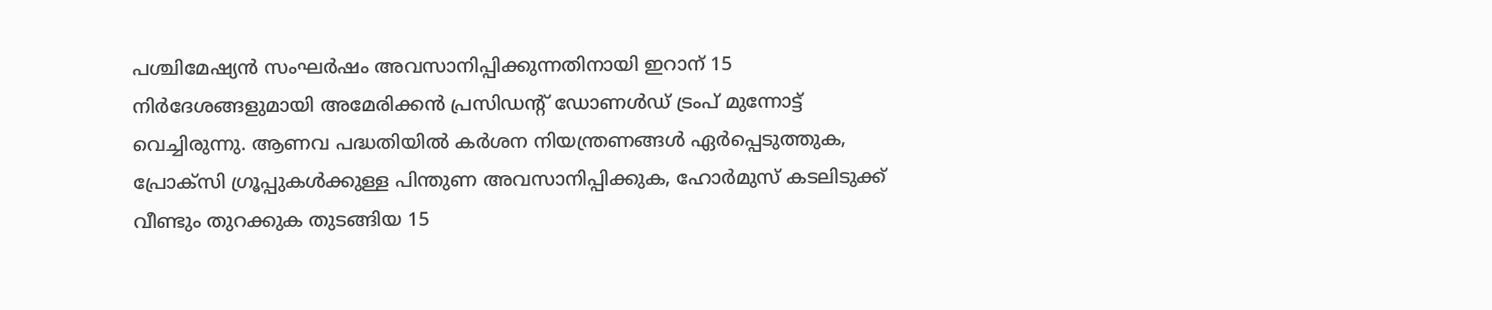പശ്ചിമേഷ്യൻ സംഘർഷം അവസാനിപ്പിക്കുന്നതിനായി ഇറാന് 15 നിർദേശങ്ങളുമായി അമേരിക്കൻ പ്രസിഡൻ്റ് ഡോണൾഡ് ട്രംപ് മുന്നോട്ട് വെച്ചിരുന്നു. ആണവ പദ്ധതിയിൽ കർശന നിയന്ത്രണങ്ങൾ ഏർപ്പെടുത്തുക, പ്രോക്സി ഗ്രൂപ്പുകൾക്കുള്ള പിന്തുണ അവസാനിപ്പിക്കുക, ഹോർമുസ് കടലിടുക്ക് വീണ്ടും തുറക്കുക തുടങ്ങിയ 15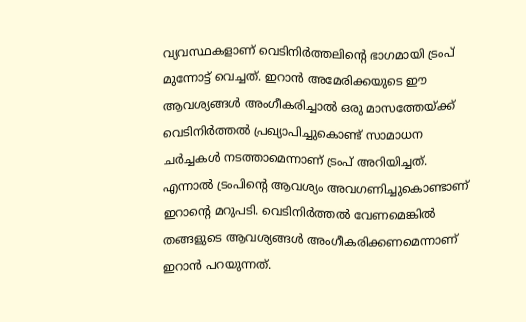വ്യവസ്ഥകളാണ് വെടിനിർത്തലിൻ്റെ ഭാഗമായി ട്രംപ് മുന്നോട്ട് വെച്ചത്. ഇറാൻ അമേരിക്കയുടെ ഈ ആവശ്യങ്ങൾ അംഗീകരിച്ചാൽ ഒരു മാസത്തേയ്ക്ക് വെടിനിർത്തൽ പ്രഖ്യാപിച്ചുകൊണ്ട് സാമാധന ചർച്ചകൾ നടത്താമെന്നാണ് ട്രംപ് അറിയിച്ചത്. എന്നാൽ ട്രംപിൻ്റെ ആവശ്യം അവഗണിച്ചുകൊണ്ടാണ് ഇറാൻ്റെ മറുപടി. വെടിനിർത്തൽ വേണമെങ്കിൽ തങ്ങളുടെ ആവശ്യങ്ങൾ അംഗീകരിക്കണമെന്നാണ് ഇറാൻ പറയുന്നത്.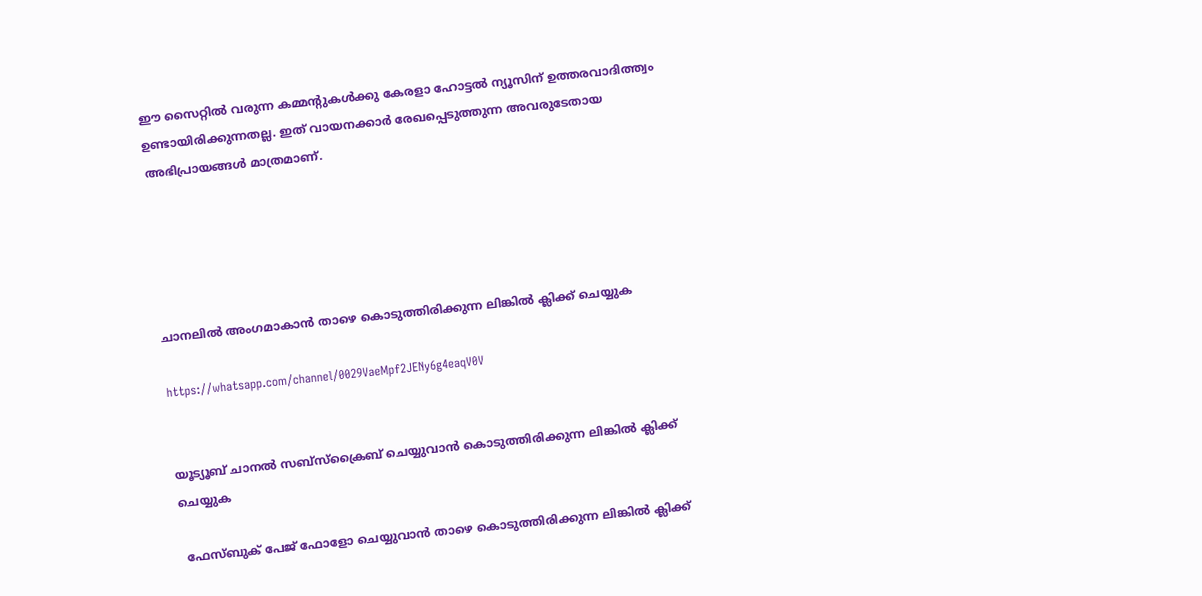ഈ സൈറ്റിൽ വരുന്ന കമ്മന്റുകൾക്കു കേരളാ ഹോട്ടൽ ന്യൂസിന് ഉത്തരവാദിത്ത്വം ഉണ്ടായിരിക്കുന്നതല്ല. ഇത് വായനക്കാർ രേഖപ്പെടുത്തുന്ന അവരുടേതായ അഭിപ്രായങ്ങൾ മാത്രമാണ്.





ചാനലിൽ അംഗമാകാൻ താഴെ കൊടുത്തിരിക്കുന്ന ലിങ്കിൽ ക്ലിക്ക് ചെയ്യുക

https://whatsapp.com/channel/0029VaeMpf2JENy6g4eaqV0V


യൂട്യൂബ് ചാനൽ സബ്സ്ക്രൈബ് ചെയ്യുവാൻ കൊടുത്തിരിക്കുന്ന ലിങ്കിൽ ക്ലിക്ക് ചെയ്യുക

 ഫേസ്ബുക് പേജ് ഫോളോ ചെയ്യുവാൻ താഴെ കൊടുത്തിരിക്കുന്ന ലിങ്കിൽ ക്ലിക്ക്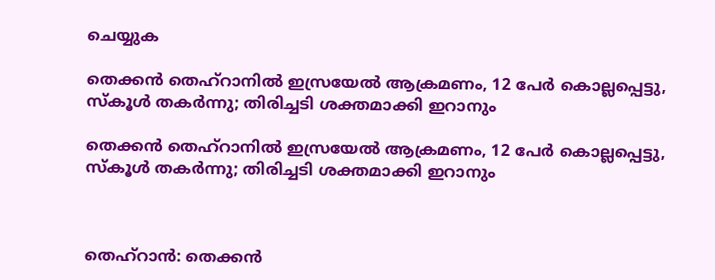ചെയ്യുക

തെക്കൻ തെഹ്‌റാനിൽ ഇസ്രയേൽ ആക്രമണം, 12 പേർ കൊല്ലപ്പെട്ടു, സ്‌കൂൾ തകർന്നു; തിരിച്ചടി ശക്തമാക്കി ഇറാനും

തെക്കൻ തെഹ്‌റാനിൽ ഇസ്രയേൽ ആക്രമണം, 12 പേർ കൊല്ലപ്പെട്ടു, സ്‌കൂൾ തകർന്നു; തിരിച്ചടി ശക്തമാക്കി ഇറാനും



തെഹ്‌റാന്‍: തെക്കന്‍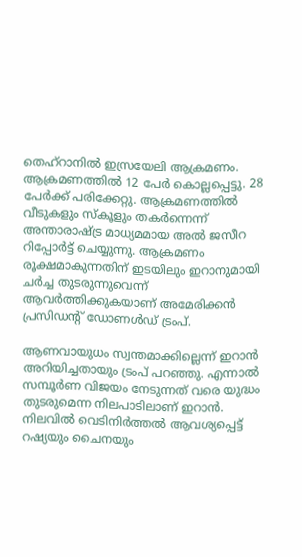തെഹ്‌റാനില്‍ ഇസ്രയേലി ആക്രമണം. ആക്രമണത്തില്‍ 12 പേര്‍ കൊല്ലപ്പെട്ടു. 28 പേര്‍ക്ക് പരിക്കേറ്റു. ആക്രമണത്തില്‍ വീടുകളും സ്‌കൂളും തകര്‍ന്നെന്ന് അന്താരാഷ്ട്ര മാധ്യമമായ അല്‍ ജസീറ റിപ്പോര്‍ട്ട് ചെയ്യുന്നു. ആക്രമണം രൂക്ഷമാകുന്നതിന് ഇടയിലും ഇറാനുമായി ചര്‍ച്ച തുടരുന്നുവെന്ന് ആവര്‍ത്തിക്കുകയാണ് അമേരിക്കന്‍ പ്രസിഡന്റ് ഡോണള്‍ഡ് ട്രംപ്.

ആണവായുധം സ്വന്തമാക്കില്ലെന്ന് ഇറാന്‍ അറിയിച്ചതായും ട്രംപ് പറഞ്ഞു. എന്നാല്‍ സമ്പൂര്‍ണ വിജയം നേടുന്നത് വരെ യുദ്ധം തുടരുമെന്ന നിലപാടിലാണ് ഇറാന്‍. നിലവില്‍ വെടിനിര്‍ത്തല്‍ ആവശ്യപ്പെട്ട് റഷ്യയും ചൈനയും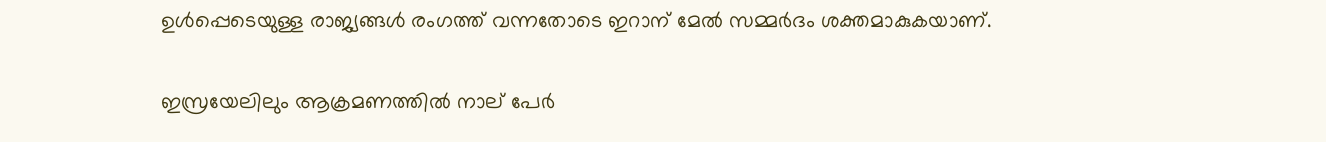ഉള്‍പ്പെടെയുള്ള രാജ്യങ്ങള്‍ രംഗത്ത് വന്നതോടെ ഇറാന് മേല്‍ സമ്മര്‍ദം ശക്തമാകുകയാണ്.

ഇസ്രയേലിലും ആക്രമണത്തില്‍ നാല് പേര്‍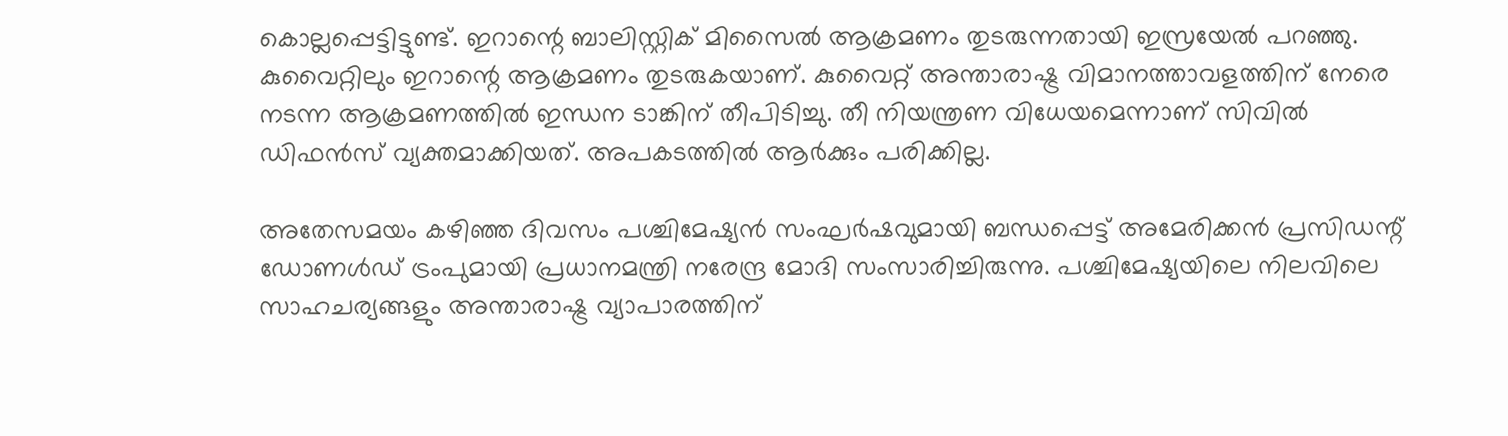കൊല്ലപ്പെട്ടിട്ടുണ്ട്. ഇറാന്റെ ബാലിസ്റ്റിക് മിസൈല്‍ ആക്രമണം തുടരുന്നതായി ഇസ്രയേല്‍ പറഞ്ഞു. കുവൈറ്റിലും ഇറാന്റെ ആക്രമണം തുടരുകയാണ്. കുവൈറ്റ് അന്താരാഷ്ട്ര വിമാനത്താവളത്തിന് നേരെ നടന്ന ആക്രമണത്തില്‍ ഇന്ധന ടാങ്കിന് തീപിടിച്ചു. തീ നിയന്ത്രണ വിധേയമെന്നാണ് സിവില്‍ ഡിഫന്‍സ് വ്യക്തമാക്കിയത്. അപകടത്തില്‍ ആര്‍ക്കും പരിക്കില്ല.

അതേസമയം കഴിഞ്ഞ ദിവസം പശ്ചിമേഷ്യന്‍ സംഘര്‍ഷവുമായി ബന്ധപ്പെട്ട് അമേരിക്കന്‍ പ്രസിഡന്റ് ഡോണള്‍ഡ് ട്രംപുമായി പ്രധാനമന്ത്രി നരേന്ദ്ര മോദി സംസാരിച്ചിരുന്നു. പശ്ചിമേഷ്യയിലെ നിലവിലെ സാഹചര്യങ്ങളും അന്താരാഷ്ട്ര വ്യാപാരത്തിന്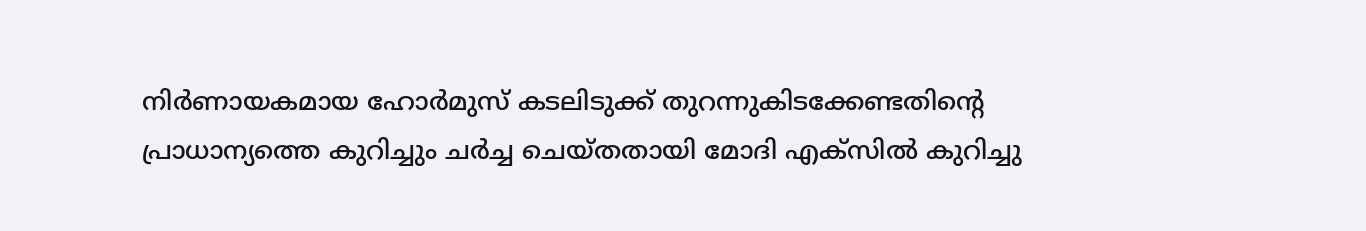നിര്‍ണായകമായ ഹോര്‍മുസ് കടലിടുക്ക് തുറന്നുകിടക്കേണ്ടതിന്റെ പ്രാധാന്യത്തെ കുറിച്ചും ചര്‍ച്ച ചെയ്തതായി മോദി എക്സില്‍ കുറിച്ചു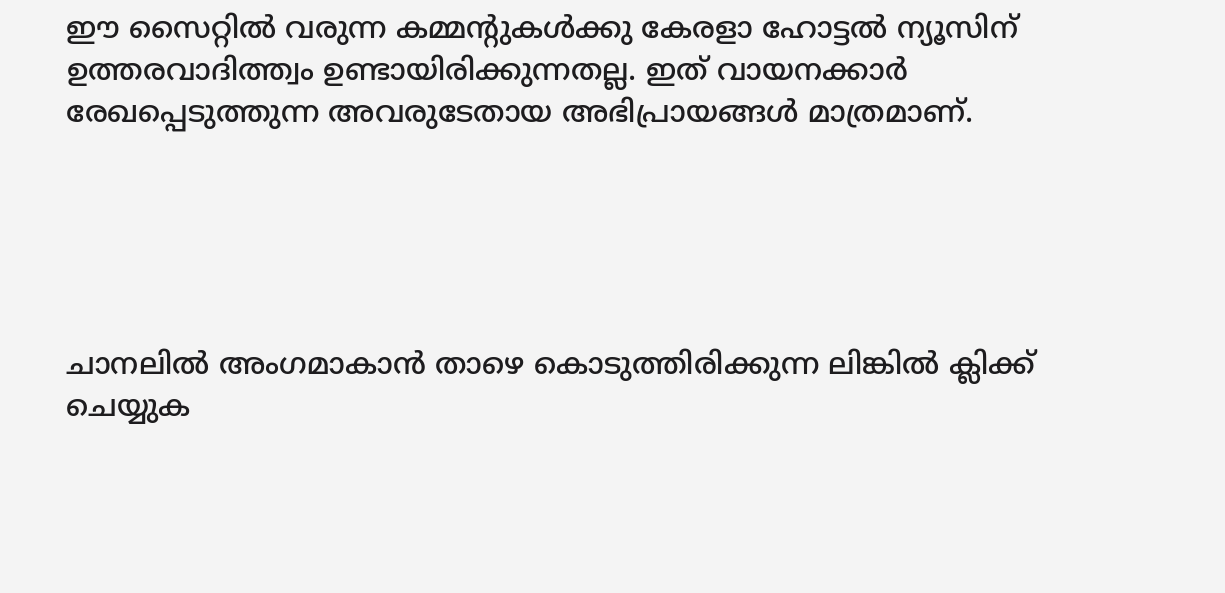ഈ സൈറ്റിൽ വരുന്ന കമ്മന്റുകൾക്കു കേരളാ ഹോട്ടൽ ന്യൂസിന് ഉത്തരവാദിത്ത്വം ഉണ്ടായിരിക്കുന്നതല്ല. ഇത് വായനക്കാർ രേഖപ്പെടുത്തുന്ന അവരുടേതായ അഭിപ്രായങ്ങൾ മാത്രമാണ്.





ചാനലിൽ അംഗമാകാൻ താഴെ കൊടുത്തിരിക്കുന്ന ലിങ്കിൽ ക്ലിക്ക് ചെയ്യുക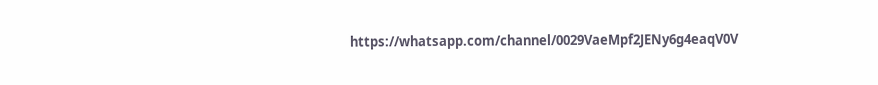https://whatsapp.com/channel/0029VaeMpf2JENy6g4eaqV0V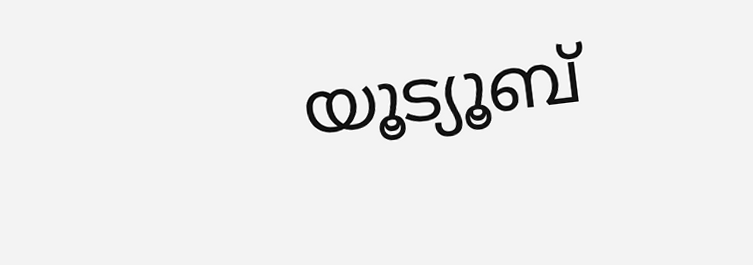യൂട്യൂബ്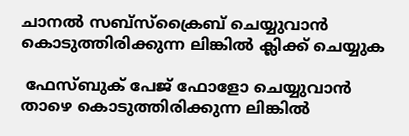ചാനൽ സബ്സ്ക്രൈബ് ചെയ്യുവാൻ കൊടുത്തിരിക്കുന്ന ലിങ്കിൽ ക്ലിക്ക് ചെയ്യുക

 ഫേസ്ബുക് പേജ് ഫോളോ ചെയ്യുവാൻ താഴെ കൊടുത്തിരിക്കുന്ന ലിങ്കിൽ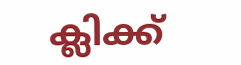ക്ലിക്ക്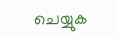ചെയ്യുക